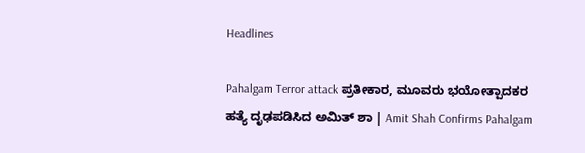Headlines

Pahalgam Terror attack ಪ್ರತೀಕಾರ, ಮೂವರು ಭಯೋತ್ಪಾದಕರ ಹತ್ಯೆ ದೃಢಪಡಿಸಿದ ಅಮಿತ್ ಶಾ | Amit Shah Confirms Pahalgam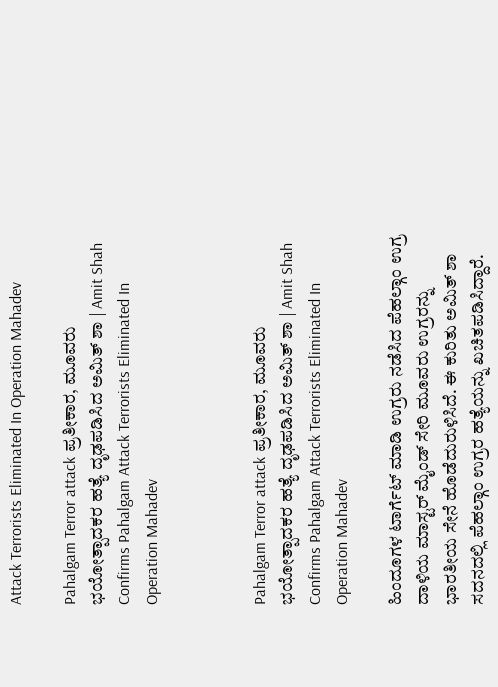Attack Terrorists Eliminated In Operation Mahadev

Pahalgam Terror attack ಪ್ರತೀಕಾರ, ಮೂವರು ಭಯೋತ್ಪಾದಕರ ಹತ್ಯೆ ದೃಢಪಡಿಸಿದ ಅಮಿತ್ ಶಾ | Amit Shah Confirms Pahalgam Attack Terrorists Eliminated In Operation Mahadev



Pahalgam Terror attack ಪ್ರತೀಕಾರ, ಮೂವರು ಭಯೋತ್ಪಾದಕರ ಹತ್ಯೆ ದೃಢಪಡಿಸಿದ ಅಮಿತ್ ಶಾ | Amit Shah Confirms Pahalgam Attack Terrorists Eliminated In Operation Mahadev

ಹಿಂದೂಗಳ ಟಾರ್ಗೆಟ್ ಮಾಡಿ ಉಗ್ರರು ನಡೆಸಿದ ಪೆಹಲ್ಗಾಂ ಉಗ್ರ ದಾಳಿಯ ಮಾಸ್ಟರ್ ಮೈಂಡ್ ಸೇರಿ ಮೂವರು ಉಗ್ರರನ್ನು ಭಾರತೀಯ ಸೇನೆ ಹೊಡೆದುರುಳಿಸಿದೆ. ಈ ಕುರಿತು ಅಮಿತ್ ಶಾ ಸದನದಲ್ಲಿ ಪೆಹಲ್ಗಾಂ ಉಗ್ರರ ಹತ್ಯೆಯನ್ನು ಖಚಿತಪಡಿಸಿದ್ದಾರೆ.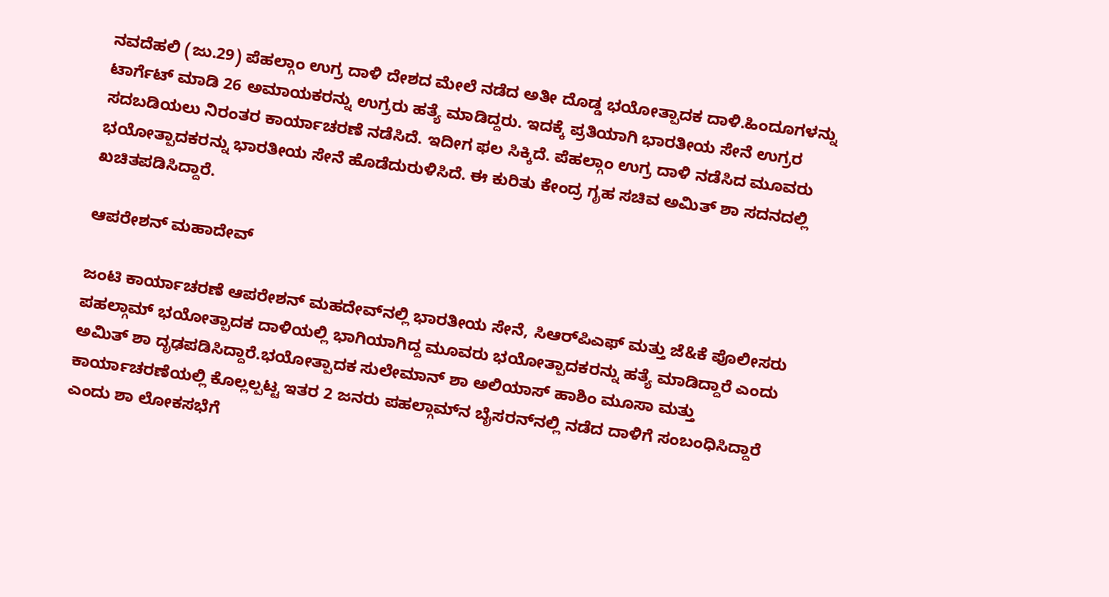ನವದೆಹಲಿ (ಜು.29) ಪೆಹಲ್ಗಾಂ ಉಗ್ರ ದಾಳಿ ದೇಶದ ಮೇಲೆ ನಡೆದ ಅತೀ ದೊಡ್ಡ ಭಯೋತ್ಪಾದಕ ದಾಳಿ.ಹಿಂದೂಗಳನ್ನು ಟಾರ್ಗೆಟ್ ಮಾಡಿ 26 ಅಮಾಯಕರನ್ನು ಉಗ್ರರು ಹತ್ಯೆ ಮಾಡಿದ್ದರು. ಇದಕ್ಕೆ ಪ್ರತಿಯಾಗಿ ಭಾರತೀಯ ಸೇನೆ ಉಗ್ರರ ಸದಬಡಿಯಲು ನಿರಂತರ ಕಾರ್ಯಾಚರಣೆ ನಡೆಸಿದೆ. ಇದೀಗ ಫಲ ಸಿಕ್ಕಿದೆ. ಪೆಹಲ್ಗಾಂ ಉಗ್ರ ದಾಳಿ ನಡೆಸಿದ ಮೂವರು ಭಯೋತ್ಪಾದಕರನ್ನು ಭಾರತೀಯ ಸೇನೆ ಹೊಡೆದುರುಳಿಸಿದೆ. ಈ ಕುರಿತು ಕೇಂದ್ರ ಗೃಹ ಸಚಿವ ಅಮಿತ್ ಶಾ ಸದನದಲ್ಲಿ ಖಚಿತಪಡಿಸಿದ್ದಾರೆ.

ಆಪರೇಶನ್ ಮಹಾದೇವ್

ಜಂಟಿ ಕಾರ್ಯಾಚರಣೆ ಆಪರೇಶನ್ ಮಹದೇವ್‌ನಲ್ಲಿ ಭಾರತೀಯ ಸೇನೆ, ಸಿಆರ್‌ಪಿಎಫ್ ಮತ್ತು ಜೆ&ಕೆ ಪೊಲೀಸರು ಪಹಲ್ಗಾಮ್ ಭಯೋತ್ಪಾದಕ ದಾಳಿಯಲ್ಲಿ ಭಾಗಿಯಾಗಿದ್ದ ಮೂವರು ಭಯೋತ್ಪಾದಕರನ್ನು ಹತ್ಯೆ ಮಾಡಿದ್ದಾರೆ ಎಂದು ಅಮಿತ್ ಶಾ ದೃಢಪಡಿಸಿದ್ದಾರೆ.ಭಯೋತ್ಪಾದಕ ಸುಲೇಮಾನ್ ಶಾ ಅಲಿಯಾಸ್ ಹಾಶಿಂ ಮೂಸಾ ಮತ್ತು ಕಾರ್ಯಾಚರಣೆಯಲ್ಲಿ ಕೊಲ್ಲಲ್ಪಟ್ಟ ಇತರ 2 ಜನರು ಪಹಲ್ಗಾಮ್‌ನ ಬೈಸರನ್‌ನಲ್ಲಿ ನಡೆದ ದಾಳಿಗೆ ಸಂಬಂಧಿಸಿದ್ದಾರೆ ಎಂದು ಶಾ ಲೋಕಸಭೆಗೆ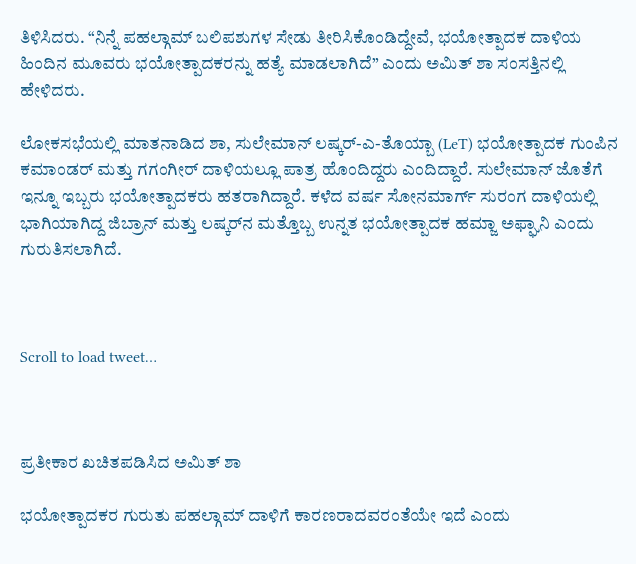ತಿಳಿಸಿದರು. “ನಿನ್ನೆ ಪಹಲ್ಗಾಮ್ ಬಲಿಪಶುಗಳ ಸೇಡು ತೀರಿಸಿಕೊಂಡಿದ್ದೇವೆ, ಭಯೋತ್ಪಾದಕ ದಾಳಿಯ ಹಿಂದಿನ ಮೂವರು ಭಯೋತ್ಪಾದಕರನ್ನು ಹತ್ಯೆ ಮಾಡಲಾಗಿದೆ” ಎಂದು ಅಮಿತ್ ಶಾ ಸಂಸತ್ತಿನಲ್ಲಿ ಹೇಳಿದರು.

ಲೋಕಸಭೆಯಲ್ಲಿ ಮಾತನಾಡಿದ ಶಾ, ಸುಲೇಮಾನ್ ಲಷ್ಕರ್-ಎ-ತೊಯ್ಬಾ (LeT) ಭಯೋತ್ಪಾದಕ ಗುಂಪಿನ ಕಮಾಂಡರ್ ಮತ್ತು ಗಗಂಗೀರ್ ದಾಳಿಯಲ್ಲೂ ಪಾತ್ರ ಹೊಂದಿದ್ದರು ಎಂದಿದ್ದಾರೆ. ಸುಲೇಮಾನ್ ಜೊತೆಗೆ ಇನ್ನೂ ಇಬ್ಬರು ಭಯೋತ್ಪಾದಕರು ಹತರಾಗಿದ್ದಾರೆ. ಕಳೆದ ವರ್ಷ ಸೋನಮಾರ್ಗ್ ಸುರಂಗ ದಾಳಿಯಲ್ಲಿ ಭಾಗಿಯಾಗಿದ್ದ ಜಿಬ್ರಾನ್ ಮತ್ತು ಲಷ್ಕರ್‌ನ ಮತ್ತೊಬ್ಬ ಉನ್ನತ ಭಯೋತ್ಪಾದಕ ಹಮ್ಜಾ ಅಫ್ಘಾನಿ ಎಂದು ಗುರುತಿಸಲಾಗಿದೆ.



Scroll to load tweet…



ಪ್ರತೀಕಾರ ಖಚಿತಪಡಿಸಿದ ಅಮಿತ್ ಶಾ

ಭಯೋತ್ಪಾದಕರ ಗುರುತು ಪಹಲ್ಗಾಮ್ ದಾಳಿಗೆ ಕಾರಣರಾದವರಂತೆಯೇ ಇದೆ ಎಂದು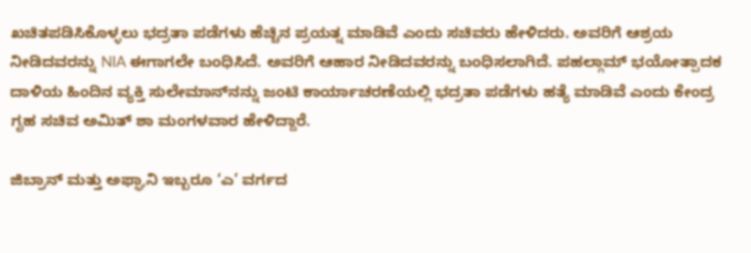ಖಚಿತಪಡಿಸಿಕೊಳ್ಳಲು ಭದ್ರತಾ ಪಡೆಗಳು ಹೆಚ್ಚಿನ ಪ್ರಯತ್ನ ಮಾಡಿವೆ ಎಂದು ಸಚಿವರು ಹೇಳಿದರು. ಅವರಿಗೆ ಆಶ್ರಯ ನೀಡಿದವರನ್ನು NIA ಈಗಾಗಲೇ ಬಂಧಿಸಿದೆ. ಅವರಿಗೆ ಆಹಾರ ನೀಡಿದವರನ್ನು ಬಂಧಿಸಲಾಗಿದೆ. ಪಹಲ್ಗಾಮ್ ಭಯೋತ್ಪಾದಕ ದಾಳಿಯ ಹಿಂದಿನ ವ್ಯಕ್ತಿ ಸುಲೇಮಾನ್‌ನನ್ನು ಜಂಟಿ ಕಾರ್ಯಾಚರಣೆಯಲ್ಲಿ ಭದ್ರತಾ ಪಡೆಗಳು ಹತ್ಯೆ ಮಾಡಿವೆ ಎಂದು ಕೇಂದ್ರ ಗೃಹ ಸಚಿವ ಅಮಿತ್ ಶಾ ಮಂಗಳವಾರ ಹೇಳಿದ್ದಾರೆ.

ಜಿಬ್ರಾನ್ ಮತ್ತು ಅಫ್ಘಾನಿ ಇಬ್ಬರೂ ‘ಎ’ ವರ್ಗದ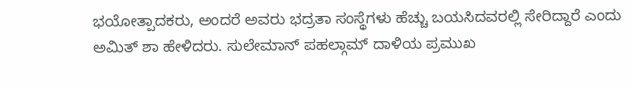ಭಯೋತ್ಪಾದಕರು, ಅಂದರೆ ಅವರು ಭದ್ರತಾ ಸಂಸ್ಥೆಗಳು ಹೆಚ್ಚು ಬಯಸಿದವರಲ್ಲಿ ಸೇರಿದ್ದಾರೆ ಎಂದು ಅಮಿತ್ ಶಾ ಹೇಳಿದರು. ಸುಲೇಮಾನ್ ಪಹಲ್ಗಾಮ್ ದಾಳಿಯ ಪ್ರಮುಖ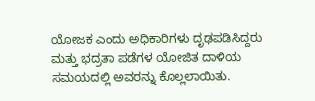ಯೋಜಕ ಎಂದು ಅಧಿಕಾರಿಗಳು ದೃಢಪಡಿಸಿದ್ದರು ಮತ್ತು ಭದ್ರತಾ ಪಡೆಗಳ ಯೋಜಿತ ದಾಳಿಯ ಸಮಯದಲ್ಲಿ ಅವರನ್ನು ಕೊಲ್ಲಲಾಯಿತು.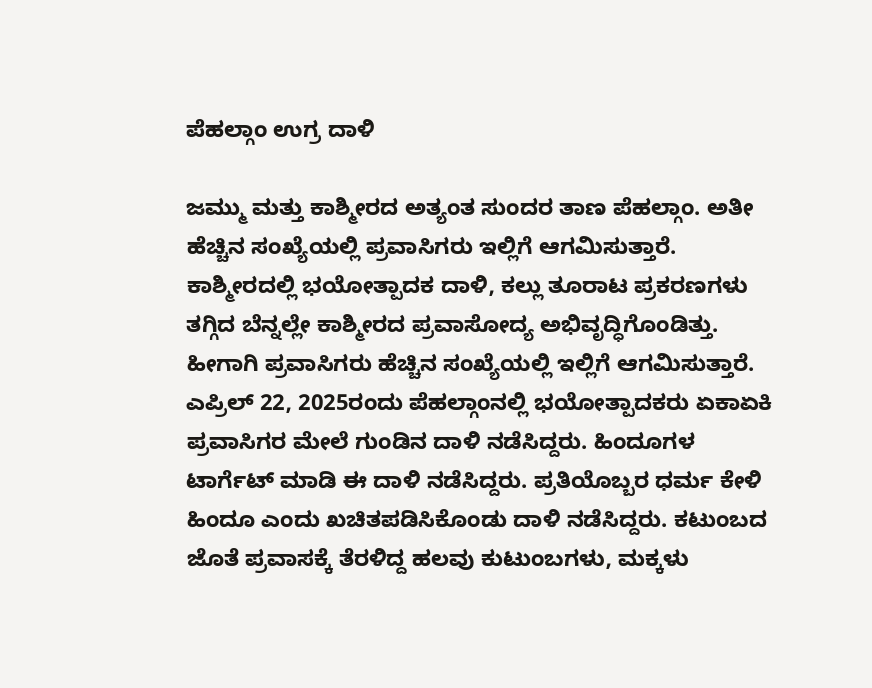ಪೆಹಲ್ಗಾಂ ಉಗ್ರ ದಾಳಿ

ಜಮ್ಮು ಮತ್ತು ಕಾಶ್ಮೀರದ ಅತ್ಯಂತ ಸುಂದರ ತಾಣ ಪೆಹಲ್ಗಾಂ. ಅತೀ ಹೆಚ್ಚಿನ ಸಂಖ್ಯೆಯಲ್ಲಿ ಪ್ರವಾಸಿಗರು ಇಲ್ಲಿಗೆ ಆಗಮಿಸುತ್ತಾರೆ. ಕಾಶ್ಮೀರದಲ್ಲಿ ಭಯೋತ್ಪಾದಕ ದಾಳಿ, ಕಲ್ಲು ತೂರಾಟ ಪ್ರಕರಣಗಳು ತಗ್ಗಿದ ಬೆನ್ನಲ್ಲೇ ಕಾಶ್ಮೀರದ ಪ್ರವಾಸೋದ್ಯ ಅಭಿವೃದ್ಧಿಗೊಂಡಿತ್ತು. ಹೀಗಾಗಿ ಪ್ರವಾಸಿಗರು ಹೆಚ್ಚಿನ ಸಂಖ್ಯೆಯಲ್ಲಿ ಇಲ್ಲಿಗೆ ಆಗಮಿಸುತ್ತಾರೆ. ಎಪ್ರಿಲ್ 22, 2025ರಂದು ಪೆಹಲ್ಗಾಂನಲ್ಲಿ ಭಯೋತ್ಪಾದಕರು ಏಕಾಏಕಿ ಪ್ರವಾಸಿಗರ ಮೇಲೆ ಗುಂಡಿನ ದಾಳಿ ನಡೆಸಿದ್ದರು. ಹಿಂದೂಗಳ ಟಾರ್ಗೆಟ್ ಮಾಡಿ ಈ ದಾಳಿ ನಡೆಸಿದ್ದರು. ಪ್ರತಿಯೊಬ್ಬರ ಧರ್ಮ ಕೇಳಿ ಹಿಂದೂ ಎಂದು ಖಚಿತಪಡಿಸಿಕೊಂಡು ದಾಳಿ ನಡೆಸಿದ್ದರು. ಕಟುಂಬದ ಜೊತೆ ಪ್ರವಾಸಕ್ಕೆ ತೆರಳಿದ್ದ ಹಲವು ಕುಟುಂಬಗಳು, ಮಕ್ಕಳು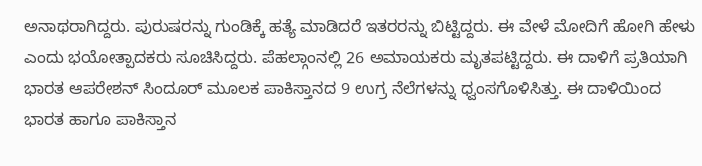ಅನಾಥರಾಗಿದ್ದರು. ಪುರುಷರನ್ನು ಗುಂಡಿಕ್ಕೆ ಹತ್ಯೆ ಮಾಡಿದರೆ ಇತರರನ್ನು ಬಿಟ್ಟಿದ್ದರು. ಈ ವೇಳೆ ಮೋದಿಗೆ ಹೋಗಿ ಹೇಳು ಎಂದು ಭಯೋತ್ಪಾದಕರು ಸೂಚಿಸಿದ್ದರು. ಪೆಹಲ್ಗಾಂನಲ್ಲಿ 26 ಅಮಾಯಕರು ಮೃತಪಟ್ಟಿದ್ದರು. ಈ ದಾಳಿಗೆ ಪ್ರತಿಯಾಗಿ ಭಾರತ ಆಪರೇಶನ್ ಸಿಂದೂರ್ ಮೂಲಕ ಪಾಕಿಸ್ತಾನದ 9 ಉಗ್ರ ನೆಲೆಗಳನ್ನು ಧ್ವಂಸಗೊಳಿಸಿತ್ತು. ಈ ದಾಳಿಯಿಂದ ಭಾರತ ಹಾಗೂ ಪಾಕಿಸ್ತಾನ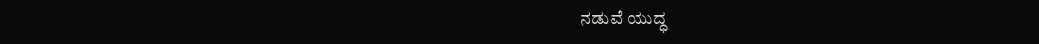ನಡುವೆ ಯುದ್ಧ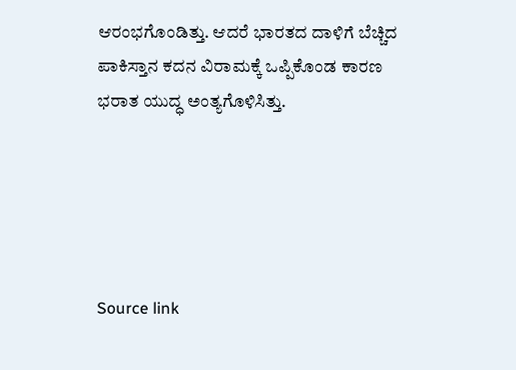ಆರಂಭಗೊಂಡಿತ್ತು. ಆದರೆ ಭಾರತದ ದಾಳಿಗೆ ಬೆಚ್ಚಿದ ಪಾಕಿಸ್ತಾನ ಕದನ ವಿರಾಮಕ್ಕೆ ಒಪ್ಪಿಕೊಂಡ ಕಾರಣ ಭರಾತ ಯುದ್ಧ ಅಂತ್ಯಗೊಳಿಸಿತ್ತು.





Source link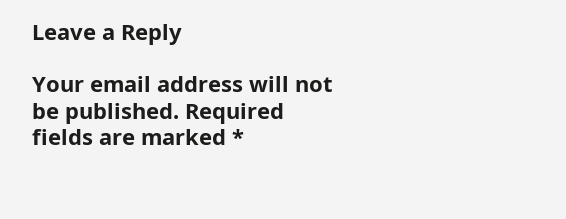Leave a Reply

Your email address will not be published. Required fields are marked *